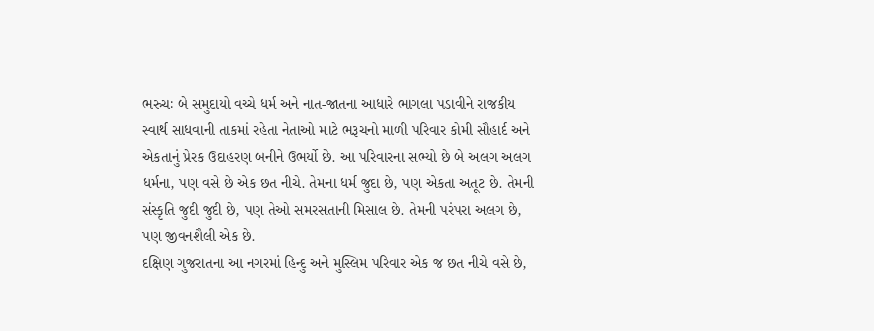ભરુચઃ બે સમુદાયો વચ્ચે ધર્મ અને નાત-જાતના આધારે ભાગલા પડાવીને રાજકીય સ્વાર્થ સાધવાની તાકમાં રહેતા નેતાઓ માટે ભરૂચનો માળી પરિવાર કોમી સૌહાર્દ અને એકતાનું પ્રેરક ઉદાહરણ બનીને ઉભર્યો છે. આ પરિવારના સભ્યો છે બે અલગ અલગ ધર્મના, પણ વસે છે એક છત નીચે. તેમના ધર્મ જુદા છે, પણ એકતા અતૂટ છે. તેમની સંસ્કૃતિ જુદી જુદી છે, પણ તેઓ સમરસતાની મિસાલ છે. તેમની પરંપરા અલગ છે, પણ જીવનશૈલી એક છે.
દક્ષિણ ગુજરાતના આ નગરમાં હિન્દુ અને મુસ્લિમ પરિવાર એક જ છત નીચે વસે છે,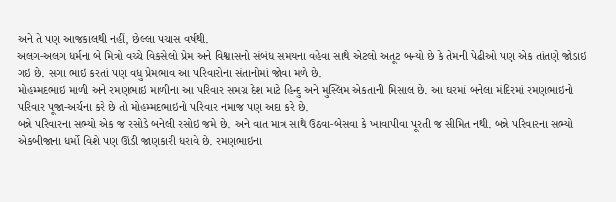અને તે પણ આજકાલથી નહીં, છેલ્લા પચાસ વર્ષથી.
અલગ-અલગ ધર્મના બે મિત્રો વચ્ચે વિકસેલો પ્રેમ અને વિશ્વાસનો સંબંધ સમયના વહેવા સાથે એટલો અતૂટ બન્યો છે કે તેમની પેઢીઓ પણ એક તાંતણે જોડાઇ ગઇ છે. સગા ભાઇ કરતાં પણ વધુ પ્રેમભાવ આ પરિવારોના સંતાનોમાં જોવા મળે છે.
મોહમ્મદભાઇ માળી અને રમણભાઇ માળીના આ પરિવાર સમગ્ર દેશ માટે હિન્દુ અને મુસ્લિમ એકતાની મિસાલ છે. આ ઘરમાં બનેલા મંદિરમાં રમણભાઇનો પરિવાર પૂજા-અર્ચના કરે છે તો મોહમ્મદભાઇનો પરિવાર નમાજ પણ અદા કરે છે.
બન્ને પરિવારના સભ્યો એક જ રસોડે બનેલી રસોઇ જમે છે. અને વાત માત્ર સાથે ઉઠવા-બેસવા કે ખાવાપીવા પૂરતી જ સીમિત નથી. બન્ને પરિવારના સભ્યો એકબીજાના ધર્મો વિશે પણ ઊંડી જાણકારી ધરાવે છે. રમણભાઇના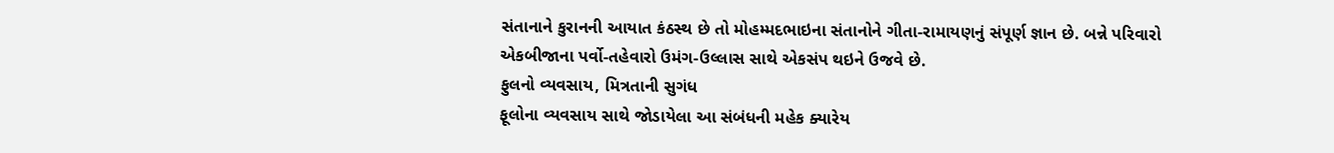સંતાનાને કુરાનની આયાત કંઠસ્થ છે તો મોહમ્મદભાઇના સંતાનોને ગીતા-રામાયણનું સંપૂર્ણ જ્ઞાન છે. બન્ને પરિવારો એકબીજાના પર્વો-તહેવારો ઉમંગ-ઉલ્લાસ સાથે એકસંપ થઇને ઉજવે છે.
ફુલનો વ્યવસાય, મિત્રતાની સુગંધ
ફૂલોના વ્યવસાય સાથે જોડાયેલા આ સંબંધની મહેક ક્યારેય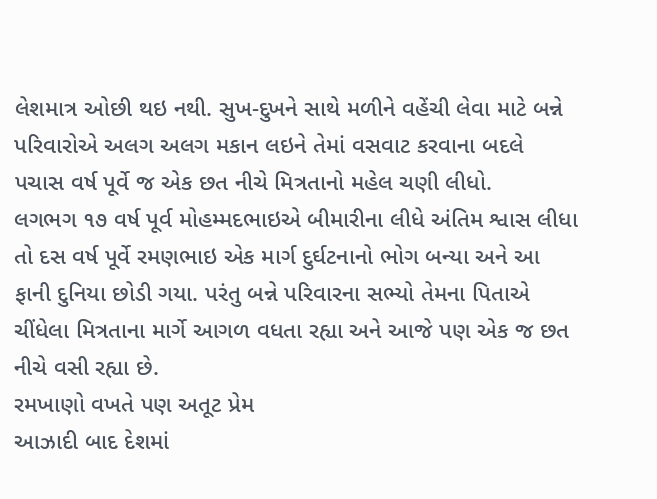લેશમાત્ર ઓછી થઇ નથી. સુખ-દુખને સાથે મળીને વહેંચી લેવા માટે બન્ને પરિવારોએ અલગ અલગ મકાન લઇને તેમાં વસવાટ કરવાના બદલે પચાસ વર્ષ પૂર્વે જ એક છત નીચે મિત્રતાનો મહેલ ચણી લીધો.
લગભગ ૧૭ વર્ષ પૂર્વ મોહમ્મદભાઇએ બીમારીના લીધે અંતિમ શ્વાસ લીધા તો દસ વર્ષ પૂર્વે રમણભાઇ એક માર્ગ દુર્ઘટનાનો ભોગ બન્યા અને આ ફાની દુનિયા છોડી ગયા. પરંતુ બન્ને પરિવારના સભ્યો તેમના પિતાએ ચીંધેલા મિત્રતાના માર્ગે આગળ વધતા રહ્યા અને આજે પણ એક જ છત નીચે વસી રહ્યા છે.
રમખાણો વખતે પણ અતૂટ પ્રેમ
આઝાદી બાદ દેશમાં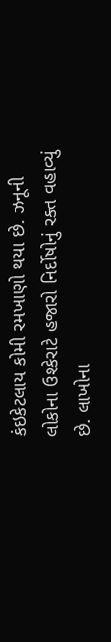કંઇકેટલાય કોમી રમખાણો થયા છે. ઝનૂની લોકોના ઉશ્કેરાટે હજારો નિર્દોષોનું રક્ત વહાવ્યું છે. લાખોના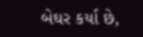બેઘર કર્યા છે,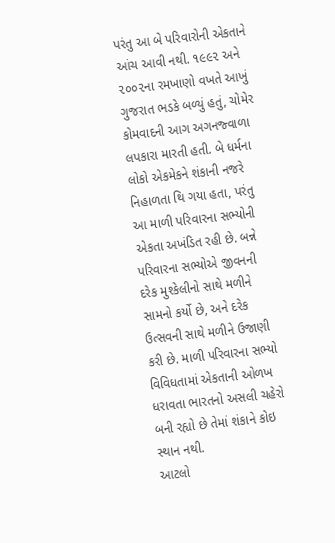પરંતુ આ બે પરિવારોની એકતાને આંચ આવી નથી. ૧૯૯૨ અને ૨૦૦૨ના રમખાણો વખતે આખું ગુજરાત ભડકે બળ્યું હતું, ચોમેર કોમવાદની આગ અગનજ્વાળા લપકારા મારતી હતી. બે ધર્મના લોકો એકમેકને શંકાની નજરે નિહાળતા થિ ગયા હતા, પરંતુ આ માળી પરિવારના સભ્યોની એકતા અખંડિત રહી છે. બન્ને પરિવારના સભ્યોએ જીવનની દરેક મુશ્કેલીનો સાથે મળીને સામનો કર્યો છે, અને દરેક ઉત્સવની સાથે મળીને ઉજાણી કરી છે. માળી પરિવારના સભ્યો વિવિધતામાં એકતાની ઓળખ ધરાવતા ભારતનો અસલી ચહેરો બની રહ્યો છે તેમાં શંકાને કોઇ સ્થાન નથી.
આટલો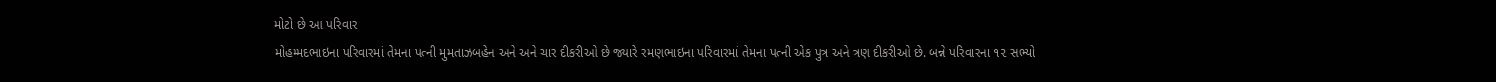મોટો છે આ પરિવાર
મોહમ્મદભાઇના પરિવારમાં તેમના પત્ની મુમતાઝબહેન અને અને ચાર દીકરીઓ છે જ્યારે રમણભાઇના પરિવારમાં તેમના પત્ની એક પુત્ર અને ત્રણ દીકરીઓ છે. બન્ને પરિવારના ૧૨ સભ્યો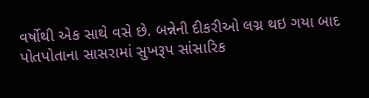વર્ષોથી એક સાથે વસે છે. બન્નેની દીકરીઓ લગ્ન થઇ ગયા બાદ પોતપોતાના સાસરામાં સુખરૂપ સાંસારિક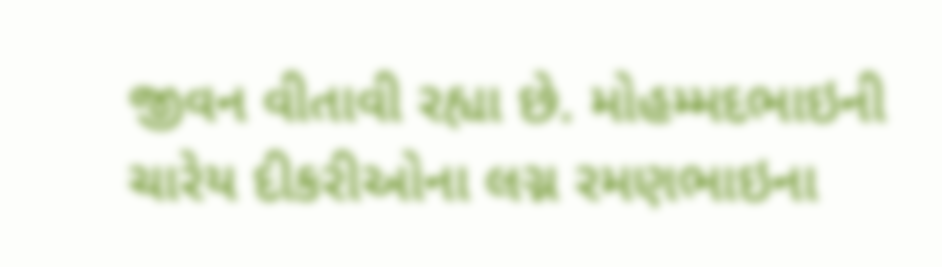જીવન વીતાવી રહ્યા છે. મોહમ્મદભાઇની ચારેય દીકરીઓના લગ્ન રમણભાઇના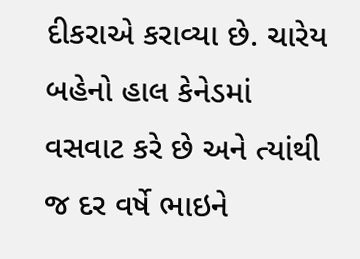દીકરાએ કરાવ્યા છે. ચારેય બહેનો હાલ કેનેડમાં વસવાટ કરે છે અને ત્યાંથી જ દર વર્ષે ભાઇને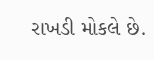રાખડી મોકલે છે.